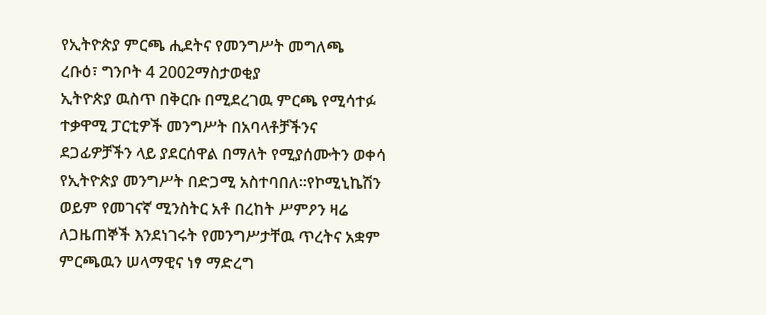የኢትዮጵያ ምርጫ ሒደትና የመንግሥት መግለጫ
ረቡዕ፣ ግንቦት 4 2002ማስታወቂያ
ኢትዮጵያ ዉስጥ በቅርቡ በሚደረገዉ ምርጫ የሚሳተፉ ተቃዋሚ ፓርቲዎች መንግሥት በአባላቶቻችንና ደጋፊዎቻችን ላይ ያደርሰዋል በማለት የሚያሰሙትን ወቀሳ የኢትዮጵያ መንግሥት በድጋሚ አስተባበለ።የኮሚኒኬሽን ወይም የመገናኛ ሚንስትር አቶ በረከት ሥምዖን ዛሬ ለጋዜጠኞች እንደነገሩት የመንግሥታቸዉ ጥረትና አቋም ምርጫዉን ሠላማዊና ነፃ ማድረግ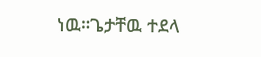ነዉ።ጌታቸዉ ተደላ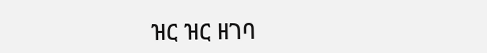ዝር ዝር ዘገባ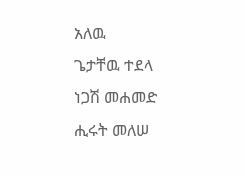አለዉ
ጌታቸዉ ተደላ
ነጋሽ መሐመድ
ሒሩት መለሠ